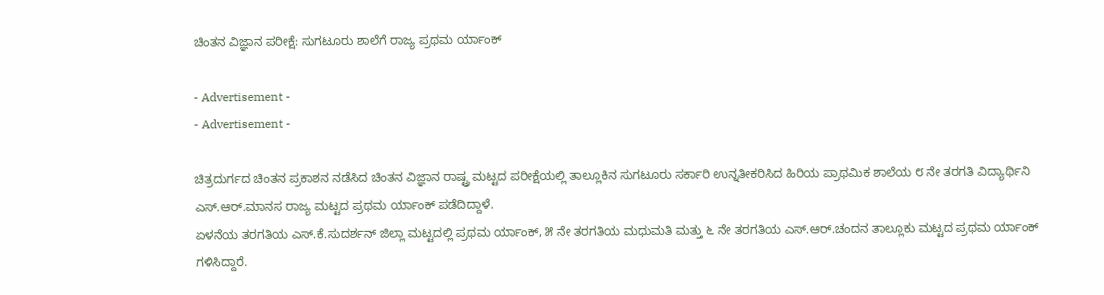ಚಿಂತನ ವಿಜ್ಞಾನ ಪರೀಕ್ಷೆ: ಸುಗಟೂರು ಶಾಲೆಗೆ ರಾಜ್ಯ ಪ್ರಥಮ ರ್ಯಾಂಕ್

- Advertisement -
- Advertisement -

ಚಿತ್ರದುರ್ಗದ ಚಿಂತನ ಪ್ರಕಾಶನ ನಡೆಸಿದ ಚಿಂತನ ವಿಜ್ಞಾನ ರಾಷ್ಟ್ರ ಮಟ್ಟದ ಪರೀಕ್ಷೆಯಲ್ಲಿ ತಾಲ್ಲೂಕಿನ ಸುಗಟೂರು ಸರ್ಕಾರಿ ಉನ್ನತೀಕರಿಸಿದ ಹಿರಿಯ ಪ್ರಾಥಮಿಕ ಶಾಲೆಯ ೮ ನೇ ತರಗತಿ ವಿದ್ಯಾರ್ಥಿನಿ ಎಸ್.ಆರ್.ಮಾನಸ ರಾಜ್ಯ ಮಟ್ಟದ ಪ್ರಥಮ ರ್ಯಾಂಕ್ ಪಡೆದಿದ್ದಾಳೆ.
ಏಳನೆಯ ತರಗತಿಯ ಎಸ್.ಕೆ.ಸುದರ್ಶನ್ ಜಿಲ್ಲಾ ಮಟ್ಟದಲ್ಲಿ ಪ್ರಥಮ ರ್ಯಾಂಕ್, ೫ ನೇ ತರಗತಿಯ ಮಧುಮತಿ ಮತ್ತು ೬ ನೇ ತರಗತಿಯ ಎಸ್.ಆರ್.ಚಂದನ ತಾಲ್ಲೂಕು ಮಟ್ಟದ ಪ್ರಥಮ ರ್ಯಾಂಕ್ ಗಳಿಸಿದ್ದಾರೆ.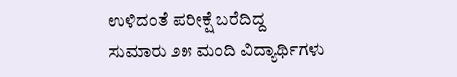ಉಳಿದಂತೆ ಪರೀಕ್ಷೆ ಬರೆದಿದ್ದ ಸುಮಾರು ೨೫ ಮಂದಿ ವಿದ್ಯಾರ್ಥಿಗಳು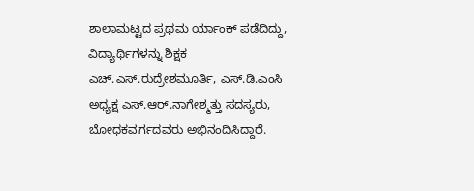ಶಾಲಾಮಟ್ಟದ ಪ್ರಥಮ ರ್ಯಾಂಕ್ ಪಡೆದಿದ್ದು, ವಿದ್ಯಾರ್ಥಿಗಳನ್ನು ಶಿಕ್ಷಕ ಎಚ್.ಎಸ್.ರುದ್ರೇಶಮೂರ್ತಿ, ಎಸ್.ಡಿ.ಎಂಸಿ ಅಧ್ಯಕ್ಷ ಎಸ್.ಆರ್.ನಾಗೇಶ್ಮತ್ತು ಸದಸ್ಯರು, ಬೋಧಕವರ್ಗದವರು ಅಭಿನಂದಿಸಿದ್ದಾರೆ.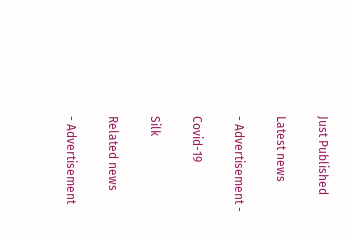Just Published

Latest news

- Advertisement -

Covid-19

Silk

Related news

- Advertisement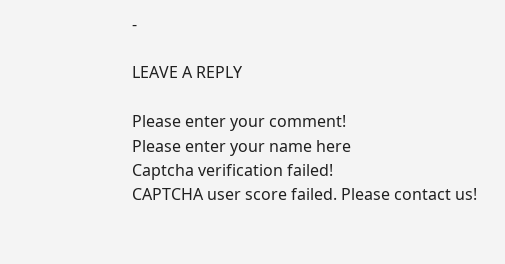-

LEAVE A REPLY

Please enter your comment!
Please enter your name here
Captcha verification failed!
CAPTCHA user score failed. Please contact us!